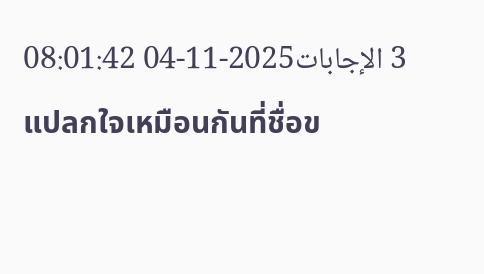3 الإجابات2025-11-04 08:01:42
แปลกใจเหมือนกันที่ชื่อข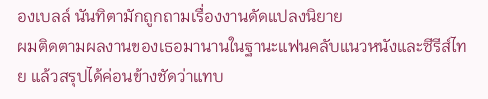องเบลล์ นันทิตามักถูกถามเรื่องงานดัดแปลงนิยาย
ผมติดตามผลงานของเธอมานานในฐานะแฟนคลับแนวหนังและซีรีส์ไทย แล้วสรุปได้ค่อนข้างชัดว่าแทบ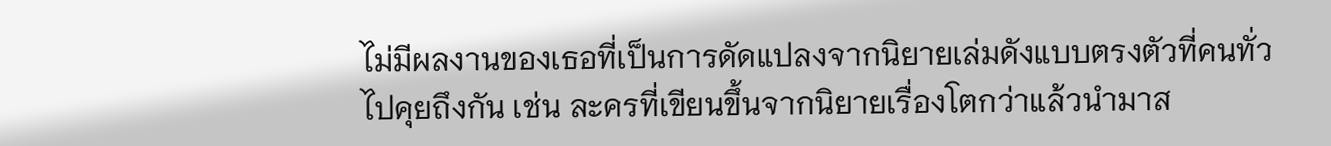ไม่มีผลงานของเธอที่เป็นการดัดแปลงจากนิยายเล่มดังแบบตรงตัวที่คนทั่วไปคุยถึงกัน เช่น ละครที่เขียนขึ้นจากนิยายเรื่องโตกว่าแล้วนำมาส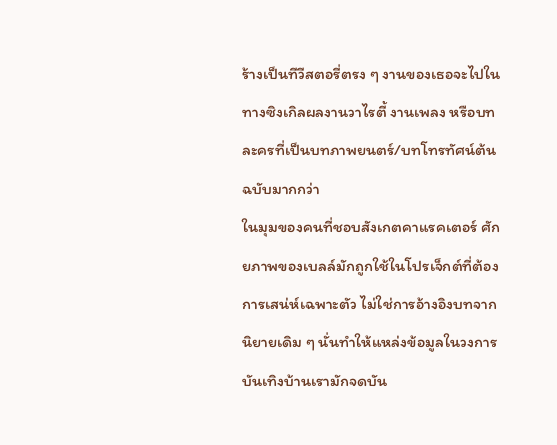ร้างเป็นทีวีสตอรี่ตรง ๆ งานของเธอจะไปในทางซิงเกิลผลงานวาไรตี้ งานเพลง หรือบทละครที่เป็นบทภาพยนตร์/บทโทรทัศน์ต้นฉบับมากกว่า
ในมุมของคนที่ชอบสังเกตคาแรคเตอร์ ศักยภาพของเบลล์มักถูกใช้ในโปรเจ็กต์ที่ต้องการเสน่ห์เฉพาะตัว ไม่ใช่การอ้างอิงบทจากนิยายเดิม ๆ นั่นทำให้แหล่งข้อมูลในวงการบันเทิงบ้านเรามักจดบัน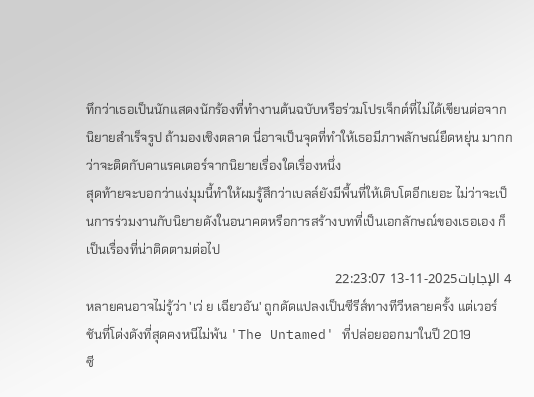ทึกว่าเธอเป็นนักแสดงนักร้องที่ทำงานต้นฉบับหรือร่วมโปรเจ็กต์ที่ไม่ได้เขียนต่อจากนิยายสำเร็จรูป ถ้ามองเชิงตลาด นี่อาจเป็นจุดที่ทำให้เธอมีภาพลักษณ์ยืดหยุ่น มากกว่าจะติดกับคาแรคเตอร์จากนิยายเรื่องใดเรื่องหนึ่ง
สุดท้ายจะบอกว่าแง่มุมนี้ทำให้ผมรู้สึกว่าเบลล์ยังมีพื้นที่ให้เติบโตอีกเยอะ ไม่ว่าจะเป็นการร่วมงานกับนิยายดังในอนาคตหรือการสร้างบทที่เป็นเอกลักษณ์ของเธอเอง ก็เป็นเรื่องที่น่าติดตามต่อไป
4 الإجابات2025-11-13 22:23:07
หลายคนอาจไม่รู้ว่า 'เว่ ย เฉียวอัน' ถูกดัดแปลงเป็นซีรีส์ทางทีวีหลายครั้ง แต่เวอร์ชันที่โด่งดังที่สุดคงหนีไม่พ้น 'The Untamed' ที่ปล่อยออกมาในปี 2019
ซี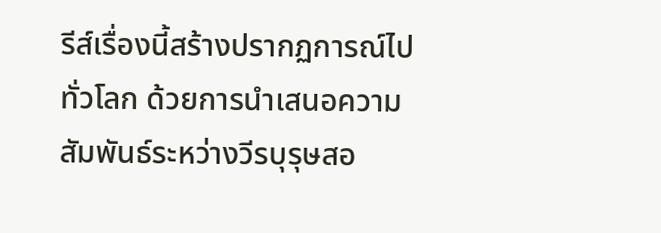รีส์เรื่องนี้สร้างปรากฏการณ์ไปทั่วโลก ด้วยการนำเสนอความสัมพันธ์ระหว่างวีรบุรุษสอ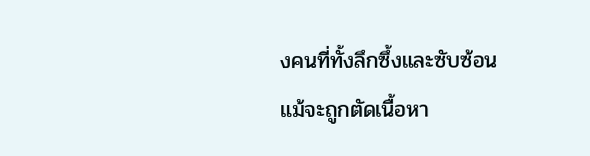งคนที่ทั้งลึกซึ้งและซับซ้อน แม้จะถูกตัดเนื้อหา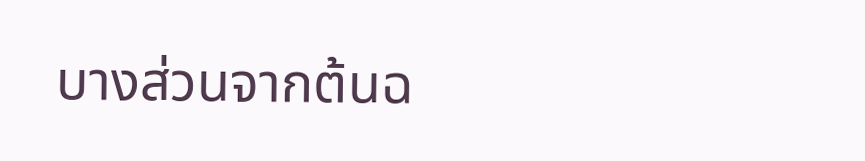บางส่วนจากต้นฉ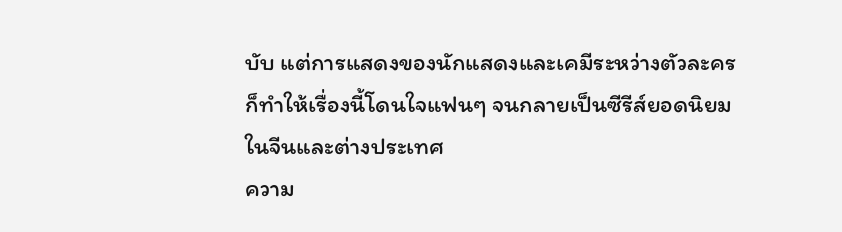บับ แต่การแสดงของนักแสดงและเคมีระหว่างตัวละครก็ทำให้เรื่องนี้โดนใจแฟนๆ จนกลายเป็นซีรีส์ยอดนิยมในจีนและต่างประเทศ
ความ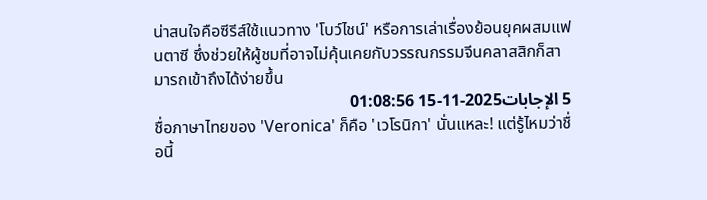น่าสนใจคือซีรีส์ใช้แนวทาง 'โบว์ไชน์' หรือการเล่าเรื่องย้อนยุคผสมแฟนตาซี ซึ่งช่วยให้ผู้ชมที่อาจไม่คุ้นเคยกับวรรณกรรมจีนคลาสสิกก็สามารถเข้าถึงได้ง่ายขึ้น
5 الإجابات2025-11-15 01:08:56
ชื่อภาษาไทยของ 'Veronica' ก็คือ 'เวโรนิกา' นั่นแหละ! แต่รู้ไหมว่าชื่อนี้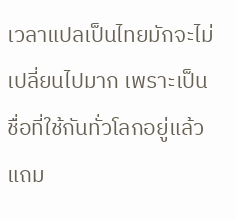เวลาแปลเป็นไทยมักจะไม่เปลี่ยนไปมาก เพราะเป็นชื่อที่ใช้กันทั่วโลกอยู่แล้ว แถม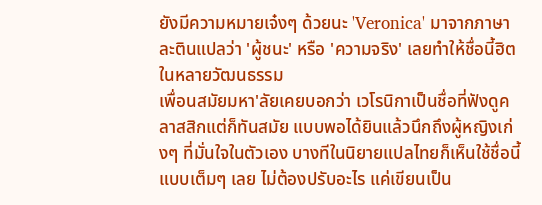ยังมีความหมายเจ๋งๆ ด้วยนะ 'Veronica' มาจากภาษาละตินแปลว่า 'ผู้ชนะ' หรือ 'ความจริง' เลยทำให้ชื่อนี้ฮิตในหลายวัฒนธรรม
เพื่อนสมัยมหา'ลัยเคยบอกว่า เวโรนิกาเป็นชื่อที่ฟังดูคลาสสิกแต่ก็ทันสมัย แบบพอได้ยินแล้วนึกถึงผู้หญิงเก่งๆ ที่มั่นใจในตัวเอง บางทีในนิยายแปลไทยก็เห็นใช้ชื่อนี้แบบเต็มๆ เลย ไม่ต้องปรับอะไร แค่เขียนเป็น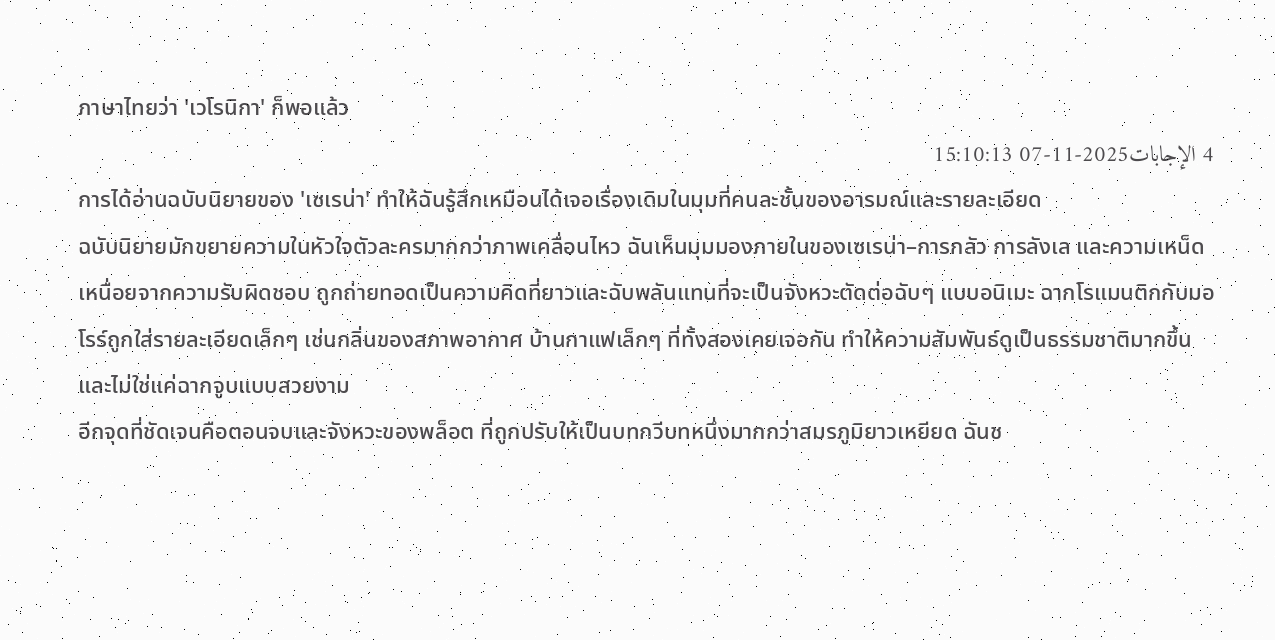ภาษาไทยว่า 'เวโรนิกา' ก็พอแล้ว
4 الإجابات2025-11-07 15:10:13
การได้อ่านฉบับนิยายของ 'เซเรน่า' ทำให้ฉันรู้สึกเหมือนได้เจอเรื่องเดิมในมุมที่คนละชั้นของอารมณ์และรายละเอียด
ฉบับนิยายมักขยายความในหัวใจตัวละครมากกว่าภาพเคลื่อนไหว ฉันเห็นมุมมองภายในของเซเรน่า–การกลัว การลังเล และความเหน็ดเหนื่อยจากความรับผิดชอบ ถูกถ่ายทอดเป็นความคิดที่ยาวและฉับพลันแทนที่จะเป็นจังหวะตัดต่อฉับๆ แบบอนิเมะ ฉากโรแมนติกกับมอโรร์ถูกใส่รายละเอียดเล็กๆ เช่นกลิ่นของสภาพอากาศ บ้านกาแฟเล็กๆ ที่ทั้งสองเคยเจอกัน ทำให้ความสัมพันธ์ดูเป็นธรรมชาติมากขึ้นและไม่ใช่แค่ฉากจูบแบบสวยงาม
อีกจุดที่ชัดเจนคือตอนจบและจังหวะของพล็อต ที่ถูกปรับให้เป็นบทกวีบทหนึ่งมากกว่าสมรภูมิยาวเหยียด ฉันช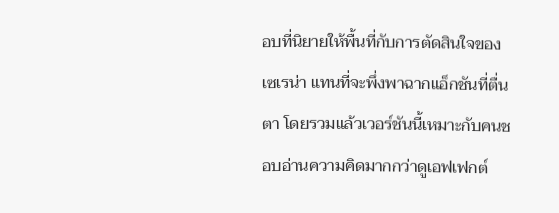อบที่นิยายให้พื้นที่กับการตัดสินใจของเซเรน่า แทนที่จะพึ่งพาฉากแอ็กชันที่ตื่นตา โดยรวมแล้วเวอร์ชันนี้เหมาะกับคนชอบอ่านความคิดมากกว่าดูเอฟเฟกต์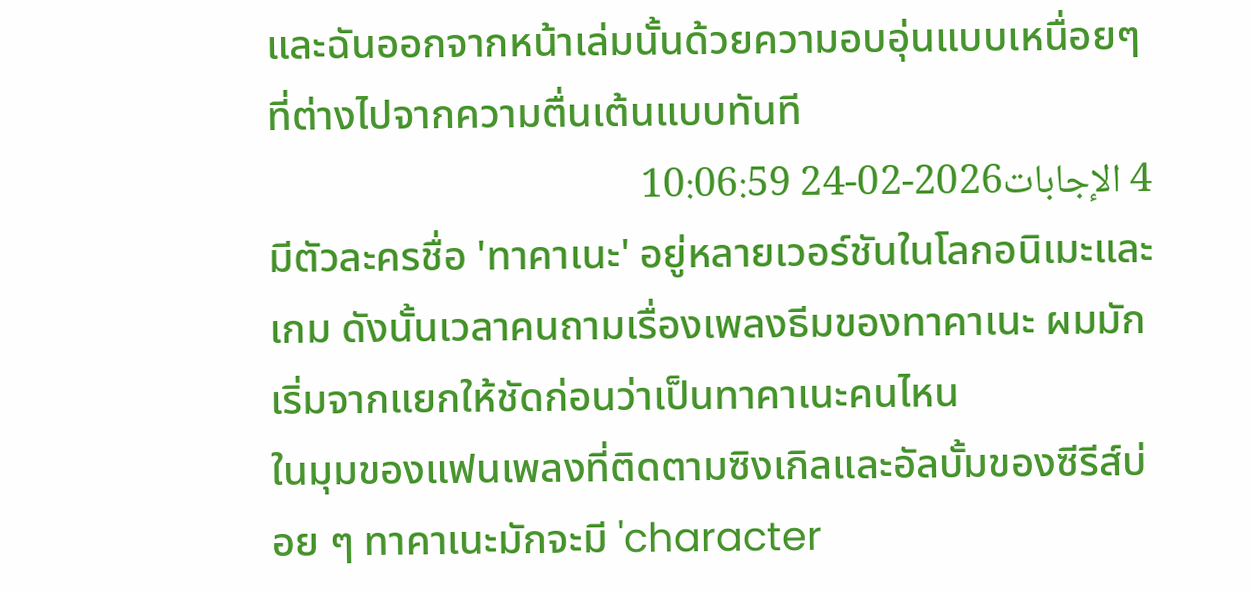และฉันออกจากหน้าเล่มนั้นด้วยความอบอุ่นแบบเหนื่อยๆ ที่ต่างไปจากความตื่นเต้นแบบทันที
4 الإجابات2026-02-24 10:06:59
มีตัวละครชื่อ 'ทาคาเนะ' อยู่หลายเวอร์ชันในโลกอนิเมะและเกม ดังนั้นเวลาคนถามเรื่องเพลงธีมของทาคาเนะ ผมมักเริ่มจากแยกให้ชัดก่อนว่าเป็นทาคาเนะคนไหน
ในมุมของแฟนเพลงที่ติดตามซิงเกิลและอัลบั้มของซีรีส์บ่อย ๆ ทาคาเนะมักจะมี 'character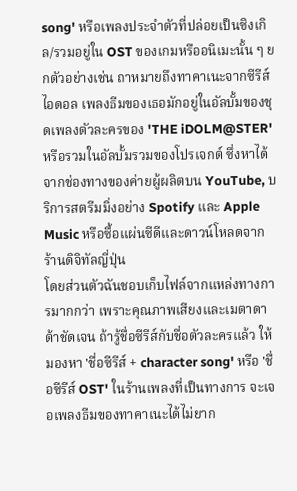song' หรือเพลงประจำตัวที่ปล่อยเป็นซิงเกิล/รวมอยู่ใน OST ของเกมหรืออนิเมะนั้น ๆ ยกตัวอย่างเช่น ถาหมายถึงทาคาเนะจากซีรีส์ไอดอล เพลงธีมของเธอมักอยู่ในอัลบั้มของชุดเพลงตัวละครของ 'THE iDOLM@STER' หรือรวมในอัลบั้มรวมของโปรเจกต์ ซึ่งหาได้จากช่องทางของค่ายผู้ผลิตบน YouTube, บริการสตรีมมิ่งอย่าง Spotify และ Apple Music หรือซื้อแผ่นซีดีและดาวน์โหลดจากร้านดิจิทัลญี่ปุ่น
โดยส่วนตัวฉันชอบเก็บไฟล์จากแหล่งทางการมากกว่า เพราะคุณภาพเสียงและเมตาดาต้าชัดเจน ถ้ารู้ชื่อซีรีส์กับชื่อตัวละครแล้ว ให้มองหา 'ชื่อซีรีส์ + character song' หรือ 'ชื่อซีรีส์ OST' ในร้านเพลงที่เป็นทางการ จะเจอเพลงธีมของทาคาเนะได้ไม่ยาก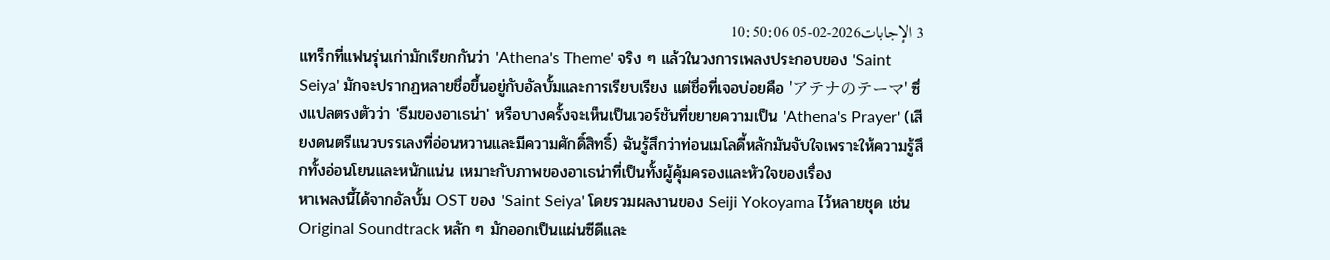3 الإجابات2026-02-05 10:50:06
แทร็กที่แฟนรุ่นเก่ามักเรียกกันว่า 'Athena's Theme' จริง ๆ แล้วในวงการเพลงประกอบของ 'Saint Seiya' มักจะปรากฏหลายชื่อขึ้นอยู่กับอัลบั้มและการเรียบเรียง แต่ชื่อที่เจอบ่อยคือ 'アテナのテーマ' ซึ่งแปลตรงตัวว่า 'ธีมของอาเธน่า' หรือบางครั้งจะเห็นเป็นเวอร์ชันที่ขยายความเป็น 'Athena's Prayer' (เสียงดนตรีแนวบรรเลงที่อ่อนหวานและมีความศักดิ์สิทธิ์) ฉันรู้สึกว่าท่อนเมโลดี้หลักมันจับใจเพราะให้ความรู้สึกทั้งอ่อนโยนและหนักแน่น เหมาะกับภาพของอาเธน่าที่เป็นทั้งผู้คุ้มครองและหัวใจของเรื่อง
หาเพลงนี้ได้จากอัลบั้ม OST ของ 'Saint Seiya' โดยรวมผลงานของ Seiji Yokoyama ไว้หลายชุด เช่น Original Soundtrack หลัก ๆ มักออกเป็นแผ่นซีดีและ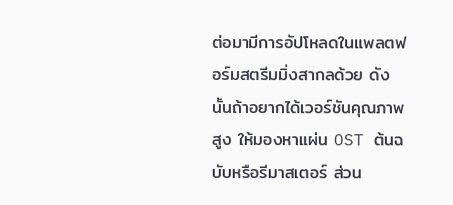ต่อมามีการอัปโหลดในแพลตฟอร์มสตรีมมิ่งสากลด้วย ดังนั้นถ้าอยากได้เวอร์ชันคุณภาพสูง ให้มองหาแผ่น OST ต้นฉบับหรือรีมาสเตอร์ ส่วน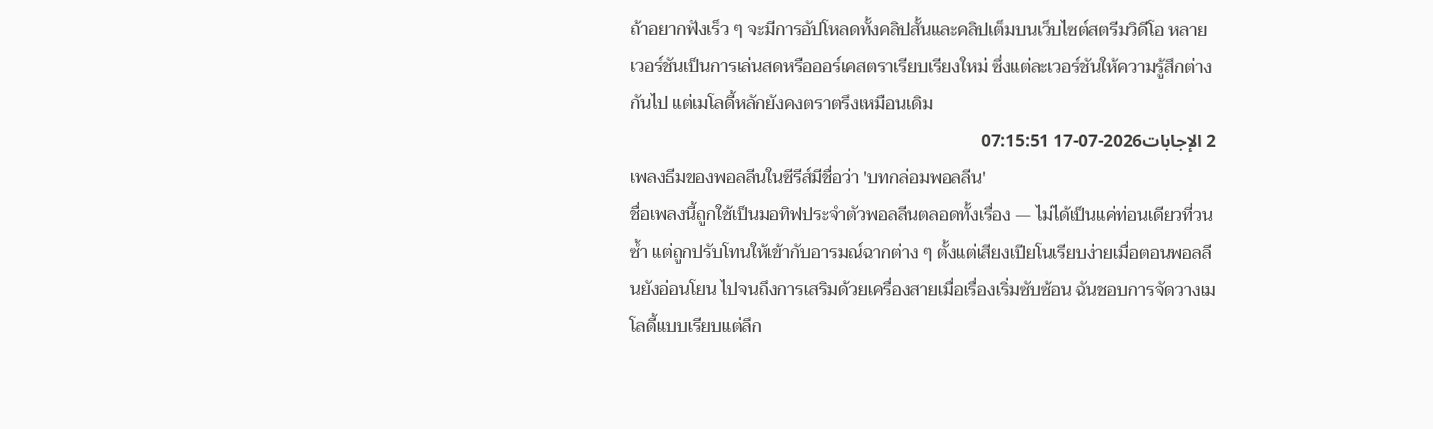ถ้าอยากฟังเร็ว ๆ จะมีการอัปโหลดทั้งคลิปสั้นและคลิปเต็มบนเว็บไซต์สตรีมวิดีโอ หลายเวอร์ชันเป็นการเล่นสดหรือออร์เคสตราเรียบเรียงใหม่ ซึ่งแต่ละเวอร์ชันให้ความรู้สึกต่างกันไป แต่เมโลดี้หลักยังคงตราตรึงเหมือนเดิม
2 الإجابات2026-07-17 07:15:51
เพลงธีมของพอลลีนในซีรีส์มีชื่อว่า 'บทกล่อมพอลลีน'
ชื่อเพลงนี้ถูกใช้เป็นมอทิฟประจำตัวพอลลีนตลอดทั้งเรื่อง — ไม่ได้เป็นแค่ท่อนเดียวที่วนซ้ำ แต่ถูกปรับโทนให้เข้ากับอารมณ์ฉากต่าง ๆ ตั้งแต่เสียงเปียโนเรียบง่ายเมื่อตอนพอลลีนยังอ่อนโยน ไปจนถึงการเสริมด้วยเครื่องสายเมื่อเรื่องเริ่มซับซ้อน ฉันชอบการจัดวางเมโลดี้แบบเรียบแต่ลึก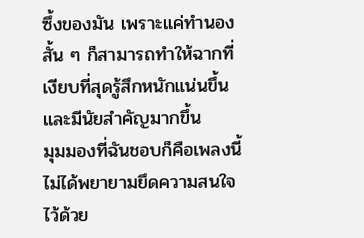ซึ้งของมัน เพราะแค่ทำนองสั้น ๆ ก็สามารถทำให้ฉากที่เงียบที่สุดรู้สึกหนักแน่นขึ้นและมีนัยสำคัญมากขึ้น
มุมมองที่ฉันชอบก็คือเพลงนี้ไม่ได้พยายามยึดความสนใจไว้ด้วย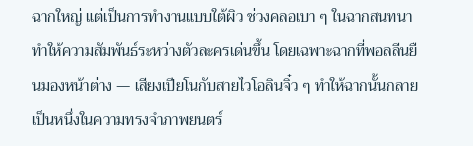ฉากใหญ่ แต่เป็นการทำงานแบบใต้ผิว ช่วงคลอเบา ๆ ในฉากสนทนาทำให้ความสัมพันธ์ระหว่างตัวละครเด่นขึ้น โดยเฉพาะฉากที่พอลลีนยืนมองหน้าต่าง — เสียงเปียโนกับสายไวโอลินจิ๋ว ๆ ทำให้ฉากนั้นกลายเป็นหนึ่งในความทรงจำภาพยนตร์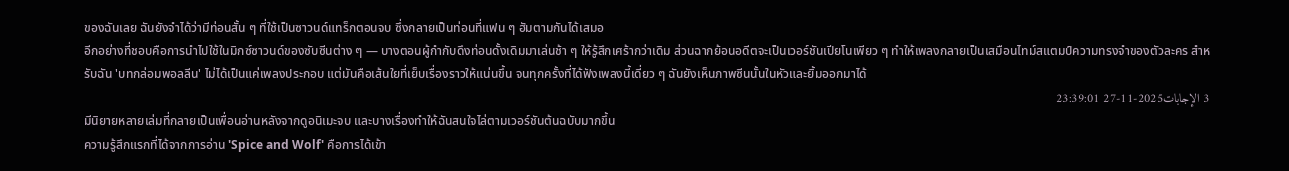ของฉันเลย ฉันยังจำได้ว่ามีท่อนสั้น ๆ ที่ใช้เป็นซาวนด์แทร็กตอนจบ ซึ่งกลายเป็นท่อนที่แฟน ๆ ฮัมตามกันได้เสมอ
อีกอย่างที่ชอบคือการนำไปใช้ในมิกซ์ซาวนด์ของซับซีนต่าง ๆ — บางตอนผู้กำกับดึงท่อนดั้งเดิมมาเล่นช้า ๆ ให้รู้สึกเศร้ากว่าเดิม ส่วนฉากย้อนอดีตจะเป็นเวอร์ชันเปียโนเพียว ๆ ทำให้เพลงกลายเป็นเสมือนไทม์สแตมป์ความทรงจำของตัวละคร สำหรับฉัน 'บทกล่อมพอลลีน' ไม่ได้เป็นแค่เพลงประกอบ แต่มันคือเส้นใยที่เย็บเรื่องราวให้แน่นขึ้น จนทุกครั้งที่ได้ฟังเพลงนี้เดี่ยว ๆ ฉันยังเห็นภาพซีนนั้นในหัวและยิ้มออกมาได้
3 الإجابات2025-11-27 23:39:01
มีนิยายหลายเล่มที่กลายเป็นเพื่อนอ่านหลังจากดูอนิเมะจบ และบางเรื่องทำให้ฉันสนใจไล่ตามเวอร์ชันต้นฉบับมากขึ้น
ความรู้สึกแรกที่ได้จากการอ่าน 'Spice and Wolf' คือการได้เข้า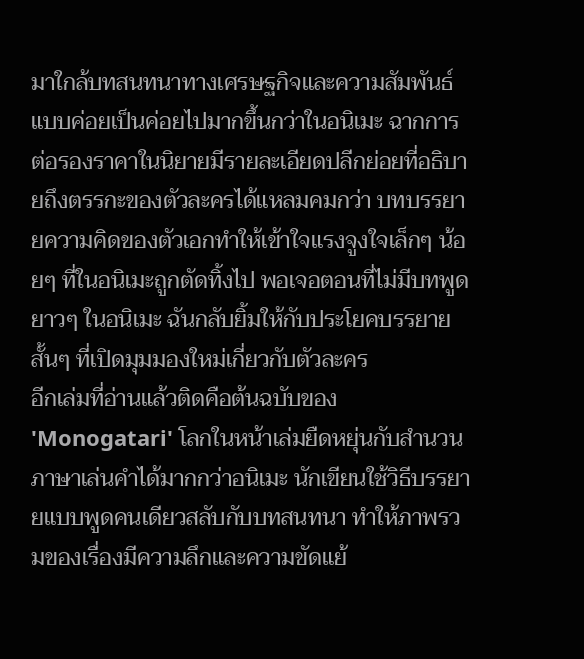มาใกล้บทสนทนาทางเศรษฐกิจและความสัมพันธ์แบบค่อยเป็นค่อยไปมากขึ้นกว่าในอนิเมะ ฉากการต่อรองราคาในนิยายมีรายละเอียดปลีกย่อยที่อธิบายถึงตรรกะของตัวละครได้แหลมคมกว่า บทบรรยายความคิดของตัวเอกทำให้เข้าใจแรงจูงใจเล็กๆ น้อยๆ ที่ในอนิเมะถูกตัดทิ้งไป พอเจอตอนที่ไม่มีบทพูดยาวๆ ในอนิเมะ ฉันกลับยิ้มให้กับประโยคบรรยายสั้นๆ ที่เปิดมุมมองใหม่เกี่ยวกับตัวละคร
อีกเล่มที่อ่านแล้วติดคือต้นฉบับของ 'Monogatari' โลกในหน้าเล่มยืดหยุ่นกับสำนวนภาษาเล่นคำได้มากกว่าอนิเมะ นักเขียนใช้วิธีบรรยายแบบพูดคนเดียวสลับกับบทสนทนา ทำให้ภาพรวมของเรื่องมีความลึกและความขัดแย้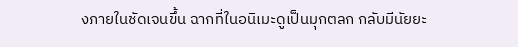งภายในชัดเจนขึ้น ฉากที่ในอนิเมะดูเป็นมุกตลก กลับมีนัยยะ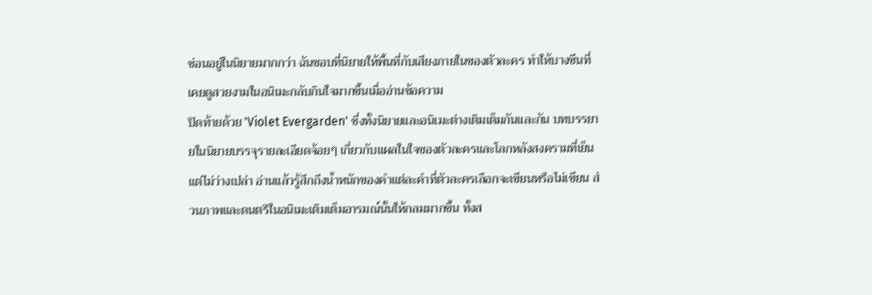ซ่อนอยู่ในนิยายมากกว่า ฉันชอบที่นิยายให้พื้นที่กับเสียงภายในของตัวละคร ทำให้บางซีนที่เคยดูสวยงามในอนิเมะกลับกินใจมากขึ้นเมื่ออ่านข้อความ
ปิดท้ายด้วย 'Violet Evergarden' ซึ่งทั้งนิยายและอนิเมะต่างเติมเต็มกันและกัน บทบรรยายในนิยายบรรจุรายละเอียดจ้อยๆ เกี่ยวกับแผลในใจของตัวละครและโลกหลังสงครามที่เย็นแต่ไม่ว่างเปล่า อ่านแล้วรู้สึกถึงน้ำหนักของคำแต่ละคำที่ตัวละครเลือกจะเขียนหรือไม่เขียน ส่วนภาพและดนตรีในอนิเมะเติมเต็มอารมณ์นั้นให้กลมมากขึ้น ทั้งส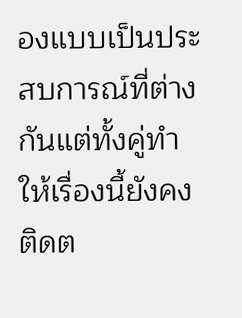องแบบเป็นประสบการณ์ที่ต่างกันแต่ทั้งคู่ทำให้เรื่องนี้ยังคงติดต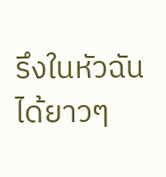รึงในหัวฉันได้ยาวๆ